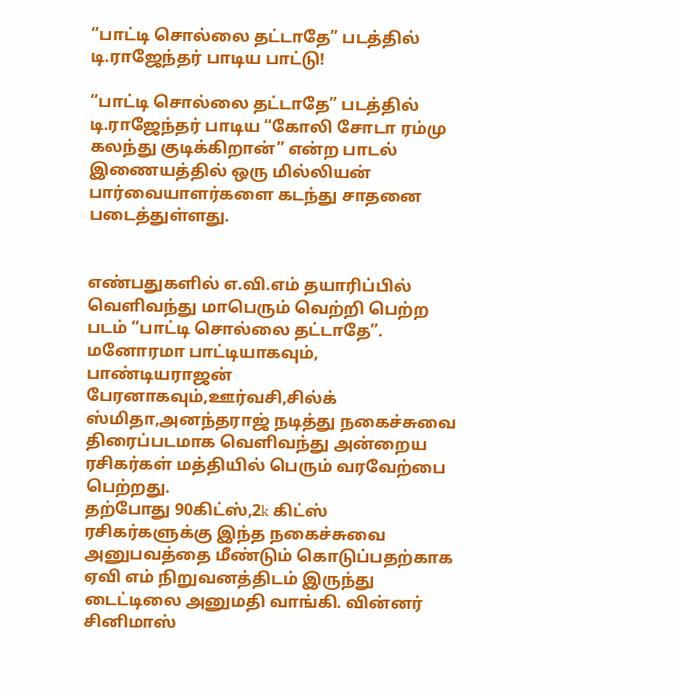“பாட்டி சொல்லை தட்டாதே” படத்தில் டி.ராஜேந்தர் பாடிய பாட்டு!

“பாட்டி சொல்லை தட்டாதே” படத்தில் டி.ராஜேந்தர் பாடிய “கோலி சோடா ரம்மு கலந்து குடிக்கிறான்” என்ற பாடல் இணையத்தில் ஒரு மில்லியன் பார்வையாளர்களை கடந்து சாதனை படைத்துள்ளது.


எண்பதுகளில் எ.வி.எம் தயாரிப்பில் வெளிவந்து மாபெரும் வெற்றி பெற்ற படம் “பாட்டி சொல்லை தட்டாதே”. மனோரமா பாட்டியாகவும், பாண்டியராஜன் பேரனாகவும்,ஊர்வசி,சில்க் ஸ்மிதா,அனந்தராஜ் நடித்து நகைச்சுவை திரைப்படமாக வெளிவந்து அன்றைய ரசிகர்கள் மத்தியில் பெரும் வரவேற்பை பெற்றது.
தற்போது 90கிட்ஸ்,2k கிட்ஸ் ரசிகர்களுக்கு இந்த நகைச்சுவை அனுபவத்தை மீண்டும் கொடுப்பதற்காக ஏவி எம் நிறுவனத்திடம் இருந்து டைட்டிலை அனுமதி வாங்கி. வின்னர் சினிமாஸ்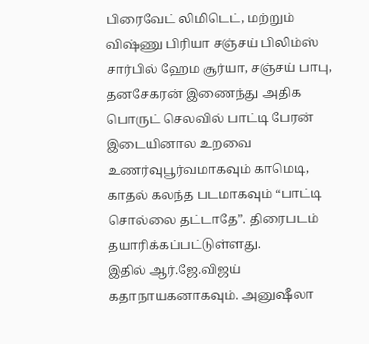பிரைவேட் லிமிடெட், மற்றும் விஷ்ணு பிரியா சஞ்சய் பிலிம்ஸ் சார்பில் ஹேம சூர்யா, சஞ்சய் பாபு, தனசேகரன் இணைந்து அதிக பொருட் செலவில் பாட்டி பேரன் இடையினால உறவை உணர்வுபூர்வமாகவும் காமெடி, காதல் கலந்த படமாகவும் “பாட்டி சொல்லை தட்டாதே”. திரைபடம் தயாரிக்கப்பட்டுள்ளது.
இதில் ஆர்.ஜே.விஜய் கதாநாயகனாகவும். அனுஷீலா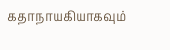கதாநாயகியாகவும்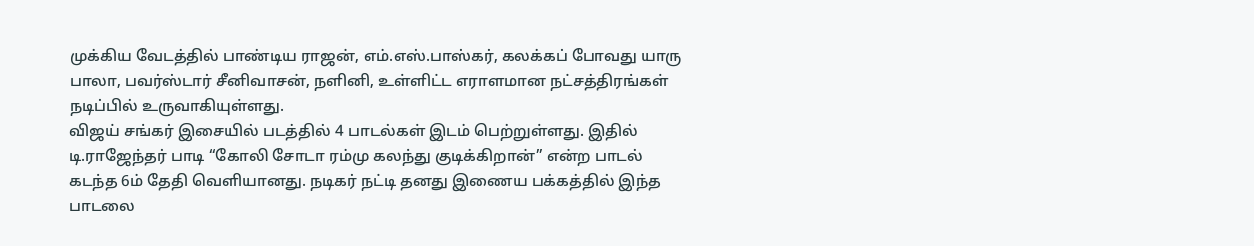முக்கிய வேடத்தில் பாண்டிய ராஜன், எம்.எஸ்.பாஸ்கர், கலக்கப் போவது யாரு பாலா, பவர்ஸ்டார் சீனிவாசன், நளினி, உள்ளிட்ட எராளமான நட்சத்திரங்கள் நடிப்பில் உருவாகியுள்ளது.
விஜய் சங்கர் இசையில் படத்தில் 4 பாடல்கள் இடம் பெற்றுள்ளது. இதில் டி.ராஜேந்தர் பாடி “கோலி சோடா ரம்மு கலந்து குடிக்கிறான்” என்ற பாடல் கடந்த 6ம் தேதி வெளியானது. நடிகர் நட்டி தனது இணைய பக்கத்தில் இந்த பாடலை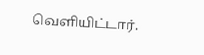வெளியிட்டார்.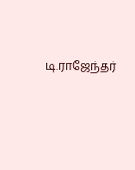டி.ராஜேந்தர்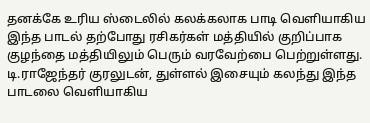தனக்கே உரிய ஸ்டைலில் கலக்கலாக பாடி வெளியாகிய இந்த பாடல் தற்போது ரசிகர்கள் மத்தியில் குறிப்பாக குழந்தை மத்தியிலும் பெரும் வரவேற்பை பெற்றுள்ளது. டி.ராஜேந்தர் குரலுடன், துள்ளல் இசையும் கலந்து இந்த பாடலை வெளியாகிய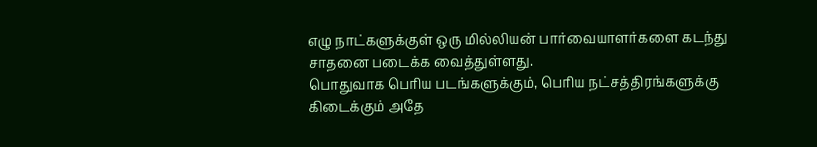எழு நாட்களுக்குள் ஒரு மில்லியன் பார்வையாளர்களை கடந்து சாதனை படைக்க வைத்துள்ளது.
பொதுவாக பெரிய படங்களுக்கும், பெரிய நட்சத்திரங்களுக்கு கிடைக்கும் அதே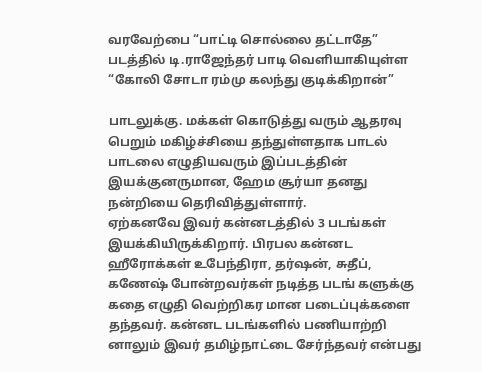வரவேற்பை “பாட்டி சொல்லை தட்டாதே” படத்தில் டி.ராஜேந்தர் பாடி வெளியாகியுள்ள “கோலி சோடா ரம்மு கலந்து குடிக்கிறான்”

பாடலுக்கு. மக்கள் கொடுத்து வரும் ஆதரவு பெறும் மகிழ்ச்சியை தந்துள்ளதாக பாடல் பாடலை எழுதியவரும் இப்படத்தின் இயக்குனருமான, ஹேம சூர்யா தனது நன்றியை தெரிவித்துள்ளார்.
ஏற்கனவே இவர் கன்னடத்தில் 3 படங்கள் இயக்கியிருக்கிறார். பிரபல கன்னட ஹீரோக்கள் உபேந்திரா, தர்ஷன், சுதீப், கணேஷ் போன்றவர்கள் நடித்த படங் களுக்கு கதை எழுதி வெற்றிகர மான படைப்புக்களை தந்தவர். கன்னட படங்களில் பணியாற்றி னாலும் இவர் தமிழ்நாட்டை சேர்ந்தவர் என்பது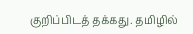குறிப்பிடத் தக்கது. தமிழில்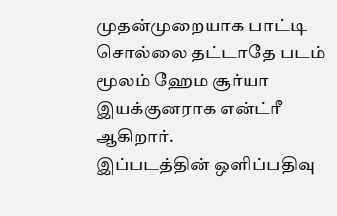முதன்முறையாக பாட்டி சொல்லை தட்டாதே படம் மூலம் ஹேம சூர்யா இயக்குனராக என்ட்ரீ ஆகிறார்.
இப்படத்தின் ஒளிப்பதிவு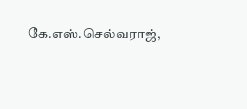கே.எஸ்.செல்வராஜ்,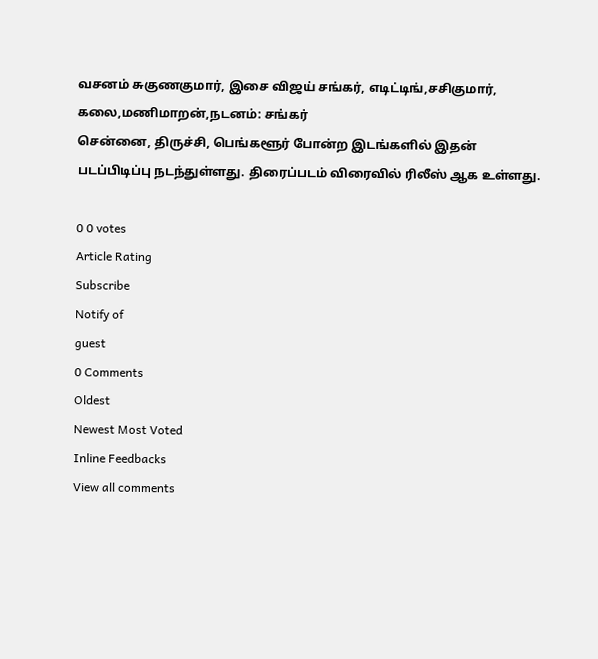வசனம் சுகுணகுமார், இசை விஜய் சங்கர், எடிட்டிங்,சசிகுமார், கலை,மணிமாறன்,நடனம்: சங்கர்
சென்னை, திருச்சி, பெங்களூர் போன்ற இடங்களில் இதன் படப்பிடிப்பு நடந்துள்ளது. திரைப்படம் விரைவில் ரிலீஸ் ஆக உள்ளது.

0 0 votes
Article Rating
Subscribe
Notify of
guest
0 Comments
Oldest
Newest Most Voted
Inline Feedbacks
View all comments